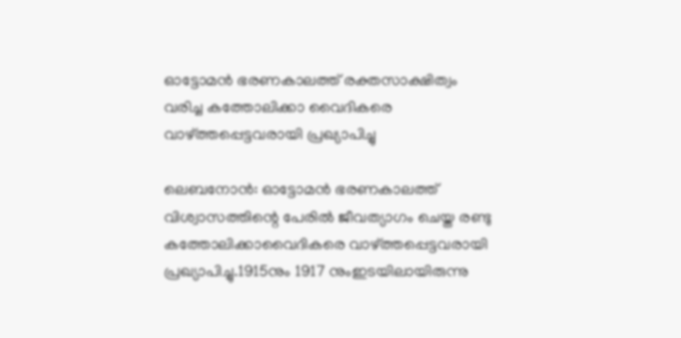ഓട്ടോമന്‍ ഭരണകാലത്ത് രക്തസാക്ഷിത്വം വരിച്ച കത്തോലിക്കാ വൈദികരെ വാഴ്ത്തപ്പെട്ടവരായി പ്രഖ്യാപിച്ചു

ലെബനോന്‍: ഓട്ടോമന്‍ ഭരണകാലത്ത് വിശ്വാസത്തിന്റെ പേരില്‍ ജീവത്യാഗം ചെയ്ത രണ്ടു കത്തോലിക്കാവൈദികരെ വാഴ്ത്തപ്പെട്ടവരായി പ്രഖ്യാപിച്ചു.1915നും 1917 നുംഇടയിലായിരുന്നു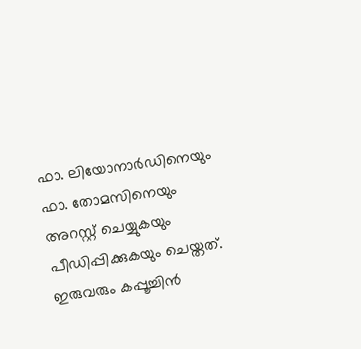ഫാ. ലിയോനാര്‍ഡിനെയും ഫാ. തോമസിനെയും അറസ്റ്റ് ചെയ്യുകയും പീഡിപ്പിക്കുകയും ചെയ്തത്. ഇരുവരും കപ്പൂച്ചിന്‍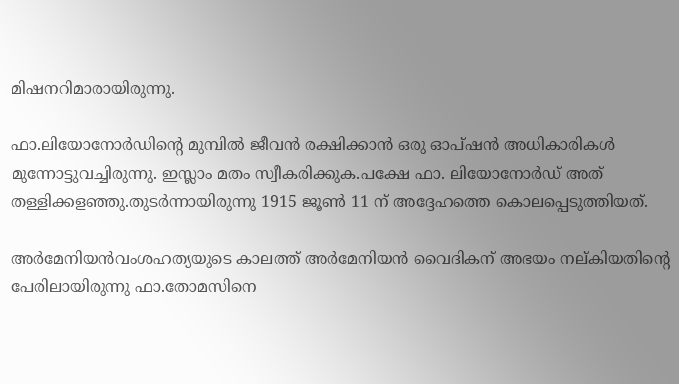മിഷനറിമാരായിരുന്നു.

ഫാ.ലിയോനോര്‍ഡിന്റെ മുമ്പില്‍ ജീവന്‍ രക്ഷിക്കാന്‍ ഒരു ഓപ്ഷന്‍ അധികാരികള്‍ മുന്നോട്ടുവച്ചിരുന്നു. ഇസ്ലാം മതം സ്വീകരിക്കുക.പക്ഷേ ഫാ. ലിയോനോര്‍ഡ് അത് തള്ളിക്കളഞ്ഞു.തുടര്‍ന്നായിരുന്നു 1915 ജൂണ്‍ 11 ന് അദ്ദേഹത്തെ കൊലപ്പെടുത്തിയത്.

അര്‍മേനിയന്‍വംശഹത്യയുടെ കാലത്ത് അര്‍മേനിയന്‍ വൈദികന് അഭയം നല്കിയതിന്റെ പേരിലായിരുന്നു ഫാ.തോമസിനെ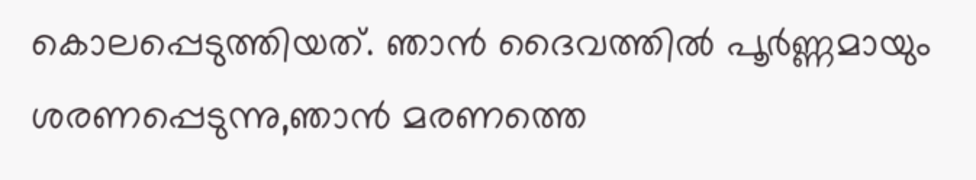കൊലപ്പെടുത്തിയത്. ഞാന്‍ ദൈവത്തില്‍ പൂര്‍ണ്ണമായും ശരണപ്പെടുന്നു,ഞാന്‍ മരണത്തെ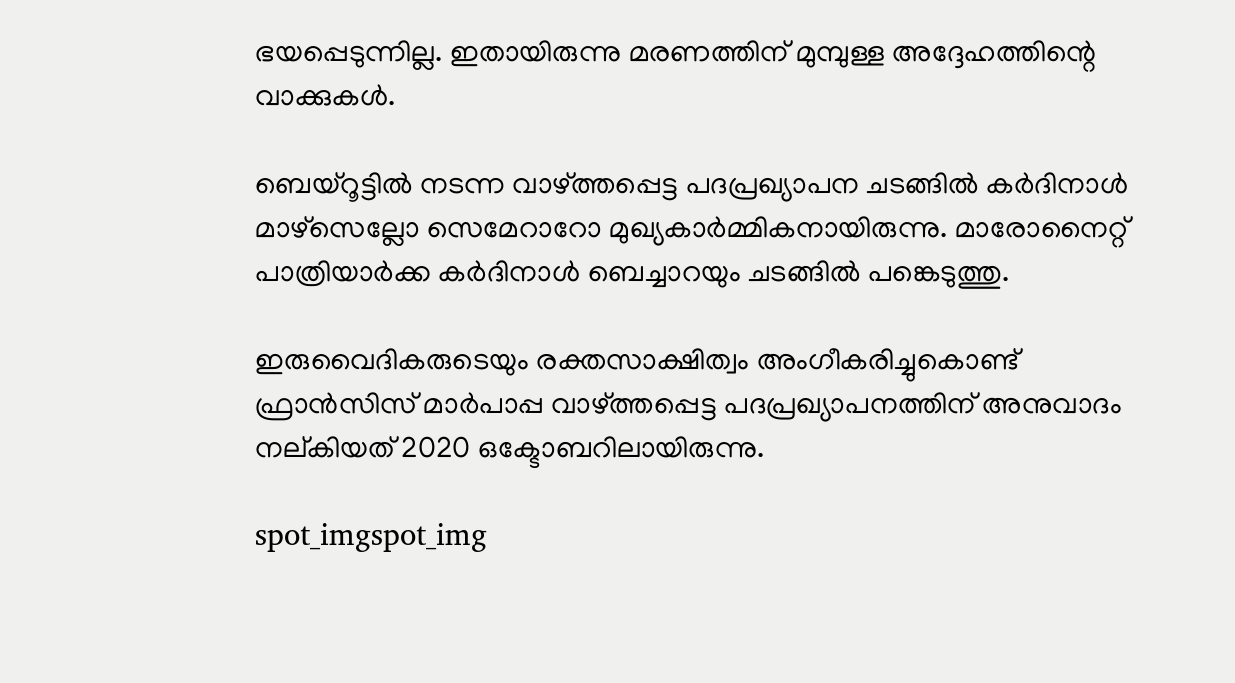ഭയപ്പെടുന്നില്ല. ഇതായിരുന്നു മരണത്തിന് മുമ്പുള്ള അദ്ദേഹത്തിന്റെ വാക്കുകള്‍.

ബെയ്‌റൂട്ടില്‍ നടന്ന വാഴ്ത്തപ്പെട്ട പദപ്രഖ്യാപന ചടങ്ങില്‍ കര്‍ദിനാള്‍ മാഴ്‌സെല്ലോ സെമേറാറോ മുഖ്യകാര്‍മ്മികനായിരുന്നു. മാരോനൈറ്റ് പാത്രിയാര്‍ക്ക കര്‍ദിനാള്‍ ബെച്ചാറയും ചടങ്ങില്‍ പങ്കെടുത്തു.

ഇരുവൈദികരുടെയും രക്തസാക്ഷിത്വം അംഗീകരിച്ചുകൊണ്ട് ഫ്രാന്‍സിസ് മാര്‍പാപ്പ വാഴ്ത്തപ്പെട്ട പദപ്രഖ്യാപനത്തിന് അനുവാദം നല്കിയത് 2020 ഒക്ടോബറിലായിരുന്നു.

spot_imgspot_img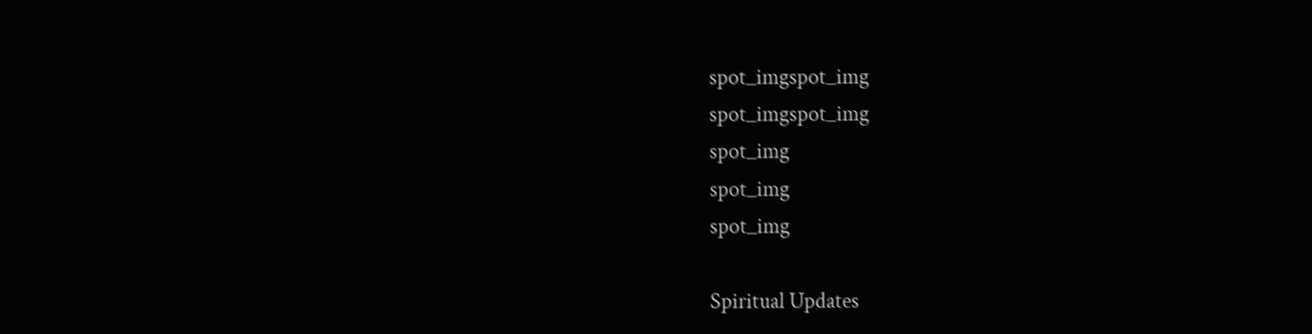spot_imgspot_img
spot_imgspot_img
spot_img
spot_img
spot_img

Spiritual Updates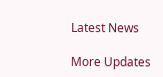Latest News

More Updates